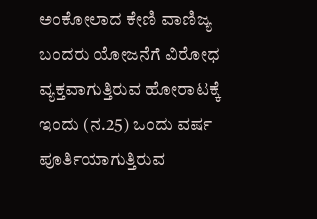ಅಂಕೋಲಾದ ಕೇಣಿ ವಾಣಿಜ್ಯ ಬಂದರು ಯೋಜನೆಗೆ ವಿರೋಧ ವ್ಯಕ್ತವಾಗುತ್ತಿರುವ ಹೋರಾಟಕ್ಕೆ ಇಂದು (ನ.25) ಒಂದು ವರ್ಷ ಪೂರ್ತಿಯಾಗುತ್ತಿರುವ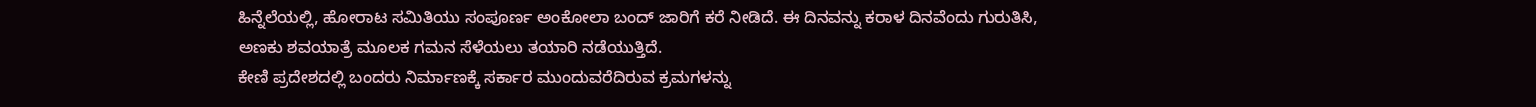ಹಿನ್ನೆಲೆಯಲ್ಲಿ, ಹೋರಾಟ ಸಮಿತಿಯು ಸಂಪೂರ್ಣ ಅಂಕೋಲಾ ಬಂದ್ ಜಾರಿಗೆ ಕರೆ ನೀಡಿದೆ. ಈ ದಿನವನ್ನು ಕರಾಳ ದಿನವೆಂದು ಗುರುತಿಸಿ, ಅಣಕು ಶವಯಾತ್ರೆ ಮೂಲಕ ಗಮನ ಸೆಳೆಯಲು ತಯಾರಿ ನಡೆಯುತ್ತಿದೆ.
ಕೇಣಿ ಪ್ರದೇಶದಲ್ಲಿ ಬಂದರು ನಿರ್ಮಾಣಕ್ಕೆ ಸರ್ಕಾರ ಮುಂದುವರೆದಿರುವ ಕ್ರಮಗಳನ್ನು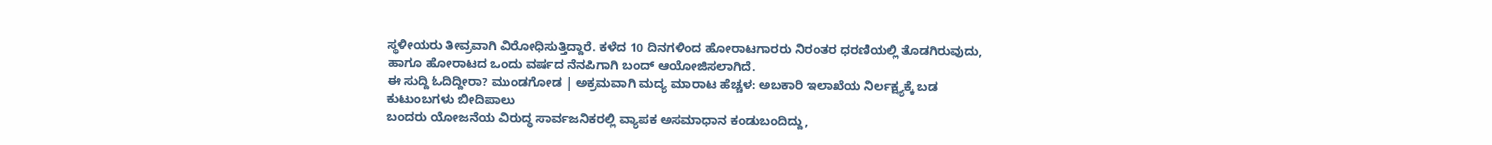ಸ್ಥಳೀಯರು ತೀವ್ರವಾಗಿ ವಿರೋಧಿಸುತ್ತಿದ್ದಾರೆ. ಕಳೆದ 10 ದಿನಗಳಿಂದ ಹೋರಾಟಗಾರರು ನಿರಂತರ ಧರಣಿಯಲ್ಲಿ ತೊಡಗಿರುವುದು, ಹಾಗೂ ಹೋರಾಟದ ಒಂದು ವರ್ಷದ ನೆನಪಿಗಾಗಿ ಬಂದ್ ಆಯೋಜಿಸಲಾಗಿದೆ.
ಈ ಸುದ್ದಿ ಓದಿದ್ದೀರಾ? ಮುಂಡಗೋಡ | ಅಕ್ರಮವಾಗಿ ಮದ್ಯ ಮಾರಾಟ ಹೆಚ್ಚಳ: ಅಬಕಾರಿ ಇಲಾಖೆಯ ನಿರ್ಲಕ್ಷ್ಯಕ್ಕೆ ಬಡ ಕುಟುಂಬಗಳು ಬೀದಿಪಾಲು
ಬಂದರು ಯೋಜನೆಯ ವಿರುದ್ಧ ಸಾರ್ವಜನಿಕರಲ್ಲಿ ವ್ಯಾಪಕ ಅಸಮಾಧಾನ ಕಂಡುಬಂದಿದ್ದು,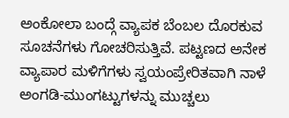ಅಂಕೋಲಾ ಬಂದ್ಗೆ ವ್ಯಾಪಕ ಬೆಂಬಲ ದೊರಕುವ ಸೂಚನೆಗಳು ಗೋಚರಿಸುತ್ತಿವೆ. ಪಟ್ಟಣದ ಅನೇಕ ವ್ಯಾಪಾರ ಮಳಿಗೆಗಳು ಸ್ವಯಂಪ್ರೇರಿತವಾಗಿ ನಾಳೆ ಅಂಗಡಿ-ಮುಂಗಟ್ಟುಗಳನ್ನು ಮುಚ್ಚಲು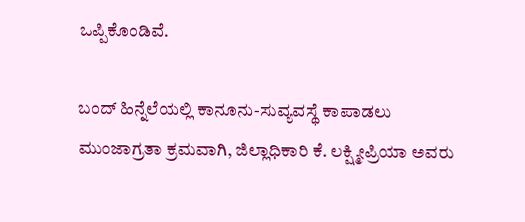ಒಪ್ಪಿಕೊಂಡಿವೆ.

ಬಂದ್ ಹಿನ್ನೆಲೆಯಲ್ಲಿ ಕಾನೂನು-ಸುವ್ಯವಸ್ಥೆ ಕಾಪಾಡಲು ಮುಂಜಾಗ್ರತಾ ಕ್ರಮವಾಗಿ, ಜಿಲ್ಲಾಧಿಕಾರಿ ಕೆ. ಲಕ್ಷ್ಮೀಪ್ರಿಯಾ ಅವರು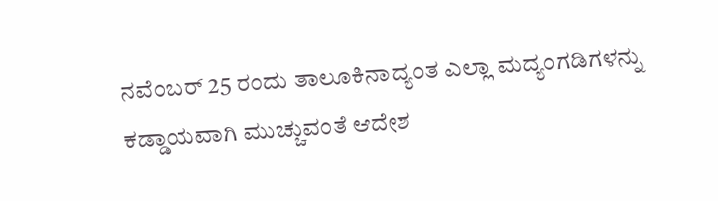ನವೆಂಬರ್ 25 ರಂದು ತಾಲೂಕಿನಾದ್ಯಂತ ಎಲ್ಲಾ ಮದ್ಯಂಗಡಿಗಳನ್ನು ಕಡ್ಡಾಯವಾಗಿ ಮುಚ್ಚುವಂತೆ ಆದೇಶ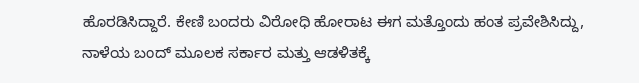ಹೊರಡಿಸಿದ್ದಾರೆ. ಕೇಣಿ ಬಂದರು ವಿರೋಧಿ ಹೋರಾಟ ಈಗ ಮತ್ತೊಂದು ಹಂತ ಪ್ರವೇಶಿಸಿದ್ದು, ನಾಳೆಯ ಬಂದ್ ಮೂಲಕ ಸರ್ಕಾರ ಮತ್ತು ಆಡಳಿತಕ್ಕೆ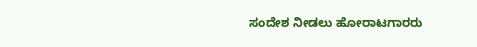ಸಂದೇಶ ನೀಡಲು ಹೋರಾಟಗಾರರು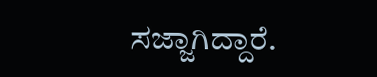ಸಜ್ಜಾಗಿದ್ದಾರೆ.